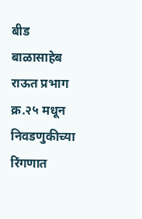बीड
बाळासाहेब राऊत प्रभाग क्र.२५ मधून निवडणुकीच्या रिंगणात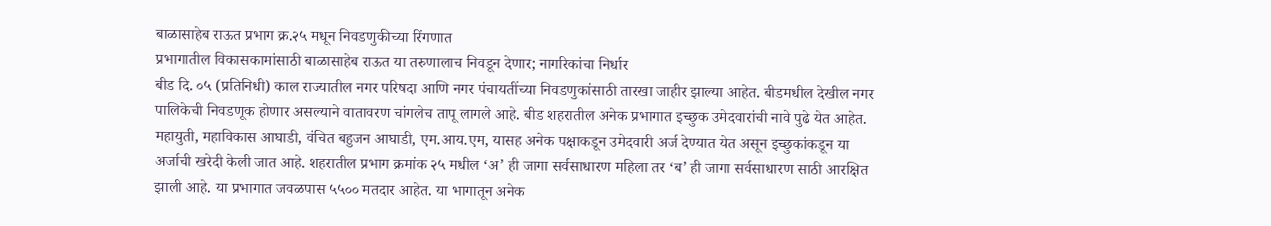बाळासाहेब राऊत प्रभाग क्र.२५ मधून निवडणुकीच्या रिंगणात
प्रभागातील विकासकामांसाठी बाळासाहेब राऊत या तरुणालाच निवडून देणार; नागरिकांचा निर्धार
बीड दि. ०५ (प्रतिनिधी) काल राज्यातील नगर परिषदा आणि नगर पंचायतींच्या निवडणुकांसाठी तारखा जाहीर झाल्या आहेत. बीडमधील देखील नगर पालिकेची निवडणूक होणार असल्याने वातावरण चांगलेच तापू लागले आहे. बीड शहरातील अनेक प्रभागात इच्छुक उमेदवारांची नावे पुढे येत आहेत. महायुती, महाविकास आघाडी, वंचित बहुजन आघाडी, एम.आय.एम, यासह अनेक पक्षाकडून उमेदवारी अर्ज देण्यात येत असून इच्छुकांकडून या अर्जाची खरेदी केली जात आहे. शहरातील प्रभाग क्रमांक २५ मधील ‘अ’ ही जागा सर्वसाधारण महिला तर ‘ब’ ही जागा सर्वसाधारण साठी आरक्षित झाली आहे. या प्रभागात जवळपास ५५०० मतदार आहेत. या भागातून अनेक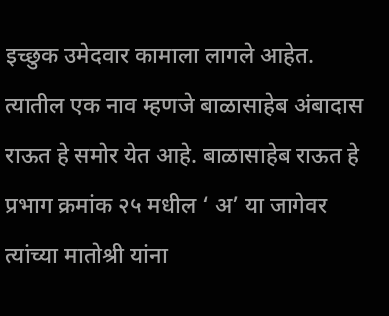इच्छुक उमेदवार कामाला लागले आहेत. त्यातील एक नाव म्हणजे बाळासाहेब अंबादास राऊत हे समोर येत आहे. बाळासाहेब राऊत हे प्रभाग क्रमांक २५ मधील ‘ अ’ या जागेवर त्यांच्या मातोश्री यांना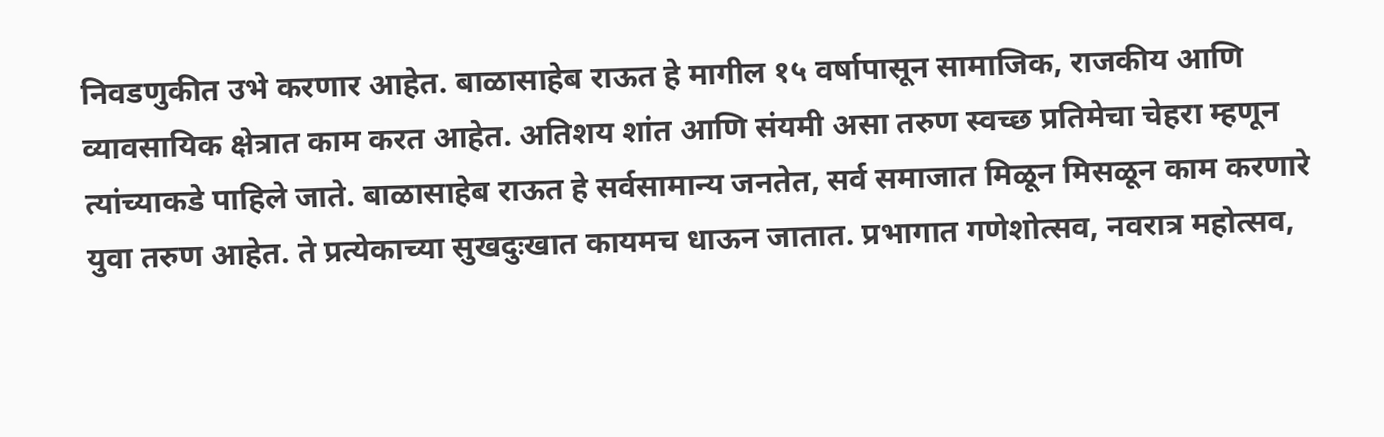निवडणुकीत उभे करणार आहेत. बाळासाहेब राऊत हे मागील १५ वर्षापासून सामाजिक, राजकीय आणि व्यावसायिक क्षेत्रात काम करत आहेत. अतिशय शांत आणि संयमी असा तरुण स्वच्छ प्रतिमेचा चेहरा म्हणून त्यांच्याकडे पाहिले जाते. बाळासाहेब राऊत हे सर्वसामान्य जनतेत, सर्व समाजात मिळून मिसळून काम करणारे युवा तरुण आहेत. ते प्रत्येकाच्या सुखदुःखात कायमच धाऊन जातात. प्रभागात गणेशोत्सव, नवरात्र महोत्सव,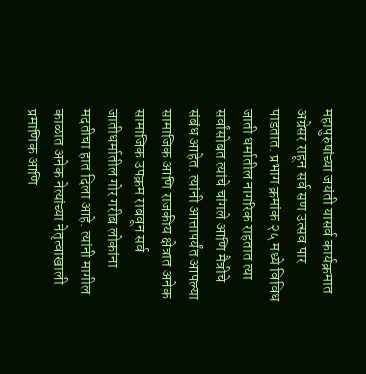महापुरुषांच्या जयंती यासर्व कार्यक्रमात अग्रेसर राहून सर्व सण उत्सव पार पाडतात. प्रभाग क्रमांक २५ मध्ये विविध जाती धर्मातील नागरिक राहतात त्या सर्वांसोबत त्यांचे चांगले आणि मैत्रीचे संबंध आहेत. त्यांनी आत्तापर्यंत आपल्या सामाजिक आणि राजकीय क्षेत्रात अनेक सामाजिक उपक्रम राबवून सर्व जातीधर्मातील गोर गरीब लोकांना मदतीचा हात दिला आहे. त्यांनी मागील काळात अनेक नेत्यांच्या नेतृत्वाखाली प्रमाणिक आणि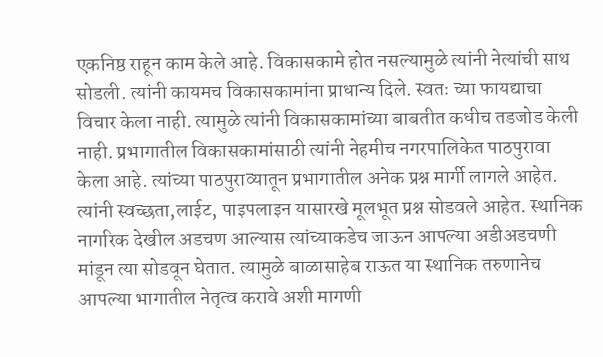एकनिष्ठ राहून काम केले आहे. विकासकामे होत नसल्यामुळे त्यांनी नेत्यांची साथ सोडली. त्यांनी कायमच विकासकामांना प्राधान्य दिले. स्वतः च्या फायद्याचा विचार केला नाही. त्यामुळे त्यांनी विकासकामांच्या बाबतीत कधीच तडजोड केली नाही. प्रभागातील विकासकामांसाठी त्यांनी नेहमीच नगरपालिकेत पाठपुरावा केला आहे. त्यांच्या पाठपुराव्यातून प्रभागातील अनेक प्रश्न मार्गी लागले आहेत. त्यांनी स्वच्छता,लाईट, पाइपलाइन यासारखे मूलभूत प्रश्न सोडवले आहेत. स्थानिक नागरिक देखील अडचण आल्यास त्यांच्याकडेच जाऊन आपल्या अडीअडचणी मांडून त्या सोडवून घेतात. त्यामुळे बाळासाहेब राऊत या स्थानिक तरुणानेच आपल्या भागातील नेतृत्व करावे अशी मागणी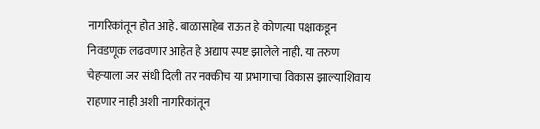नागरिकांतून होत आहे. बाळासाहेब राऊत हे कोणत्या पक्षाकडून निवडणूक लढवणार आहेत हे अद्याप स्पष्ट झालेले नाही. या तरुण चेहऱ्याला जर संधी दिली तर नक्कीच या प्रभागाचा विकास झाल्याशिवाय राहणार नाही अशी नागरिकांतून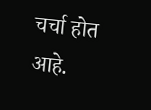चर्चा होत आहे.